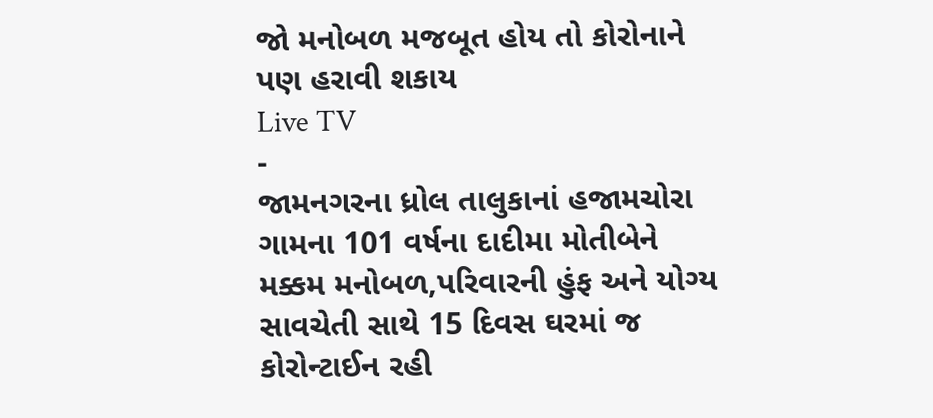જો મનોબળ મજબૂત હોય તો કોરોનાને પણ હરાવી શકાય
Live TV
-
જામનગરના ધ્રોલ તાલુકાનાં હજામચોરા ગામના 101 વર્ષના દાદીમા મોતીબેને મક્કમ મનોબળ,પરિવારની હુંફ અને યોગ્ય સાવચેતી સાથે 15 દિવસ ઘરમાં જ કોરોન્ટાઈન રહી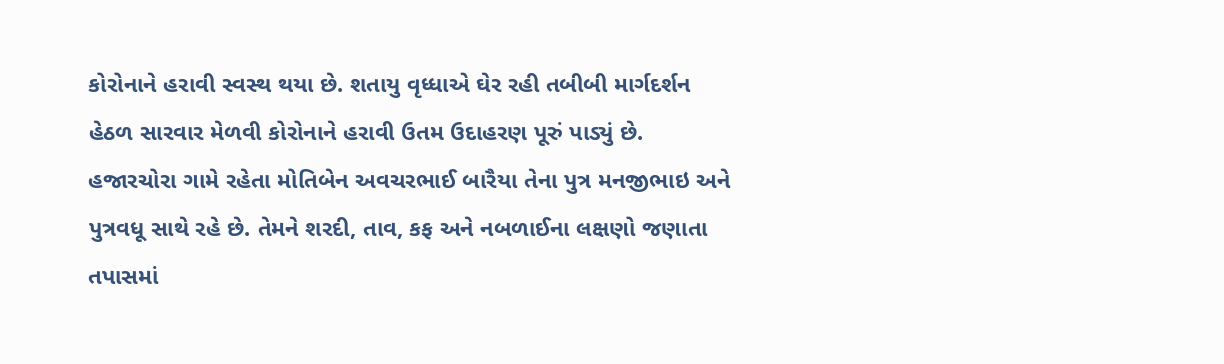કોરોનાને હરાવી સ્વસ્થ થયા છે. શતાયુ વૃધ્ધાએ ઘેર રહી તબીબી માર્ગદર્શન હેઠળ સારવાર મેળવી કોરોનાને હરાવી ઉતમ ઉદાહરણ પૂરું પાડ્યું છે. હજારચોરા ગામે રહેતા મોતિબેન અવચરભાઈ બારૈયા તેના પુત્ર મનજીભાઇ અને પુત્રવધૂ સાથે રહે છે. તેમને શરદી, તાવ, કફ અને નબળાઈના લક્ષણો જણાતા તપાસમાં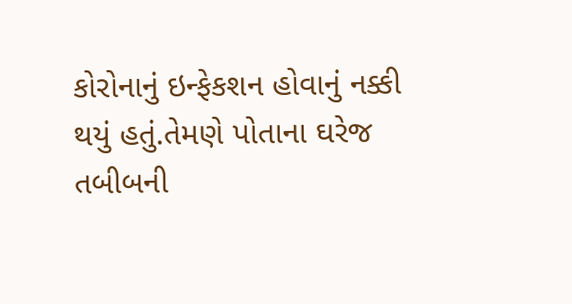કોરોનાનું ઇન્ફેકશન હોવાનું નક્કી થયું હતું.તેમણે પોતાના ઘરેજ તબીબની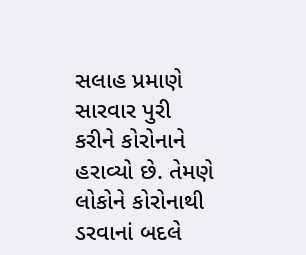સલાહ પ્રમાણે સારવાર પુરી કરીને કોરોનાને હરાવ્યો છે. તેમણે લોકોને કોરોનાથી ડરવાનાં બદલે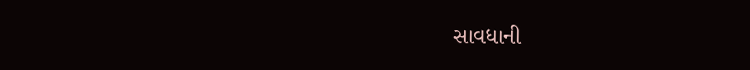સાવધાની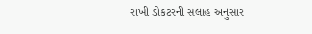રાખી ડોકટરની સલાહ અનુસાર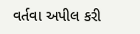વર્તવા અપીલ કરી